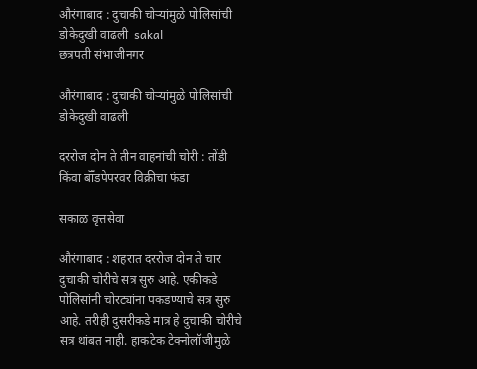औरंगाबाद : दुचाकी चोऱ्यांमुळे पोलिसांची डोकेदुखी वाढली  sakal
छत्रपती संभाजीनगर

औरंगाबाद : दुचाकी चोऱ्यांमुळे पोलिसांची डोकेदुखी वाढली

दररोज दोन ते तीन वाहनांची चोरी : तोंडी किंवा बॉँडपेपरवर विक्रीचा फंडा

सकाळ वृत्तसेवा

औरंगाबाद : शहरात दररोज दोन ते चार दुचाकी चोरीचे सत्र सुरु आहे. एकीकडे पोलिसांनी चोरट्यांना पकडण्याचे सत्र सुरु आहे. तरीही दुसरीकडे मात्र हे दुचाकी चोरीचे सत्र थांबत नाही. हाकटेक टेक्नोलॉजीमुळे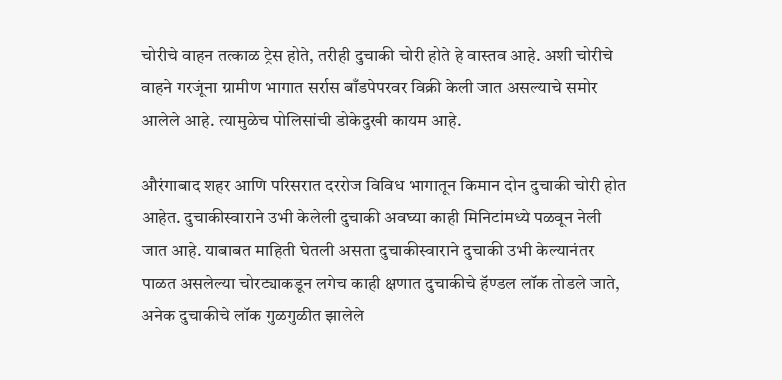चोरीचे वाहन तत्काळ ट्रेस होते, तरीही दुचाकी चोरी होते हे वास्तव आहे. अशी चोरीचे वाहने गरजूंना ग्रामीण भागात सर्रास बाँडपेपरवर विक्री केली जात असल्याचे समोर आलेले आहे. त्यामुळेच पोलिसांची डोकेदुखी कायम आहे.

औरंगाबाद शहर आणि परिसरात दररोज विविध भागातून किमान दोन दुचाकी चोरी होत आहेत. दुचाकीस्वाराने उभी केलेली दुचाकी अवघ्या काही मिनिटांमध्ये पळवून नेली जात आहे. याबाबत माहिती घेतली असता दुचाकीस्वाराने दुचाकी उभी केल्यानंतर पाळत असलेल्या चोरट्याकडून लगेच काही क्षणात दुचाकीचे हॅण्डल लॉक तोडले जाते, अनेक दुचाकीचे लॉक गुळगुळीत झालेले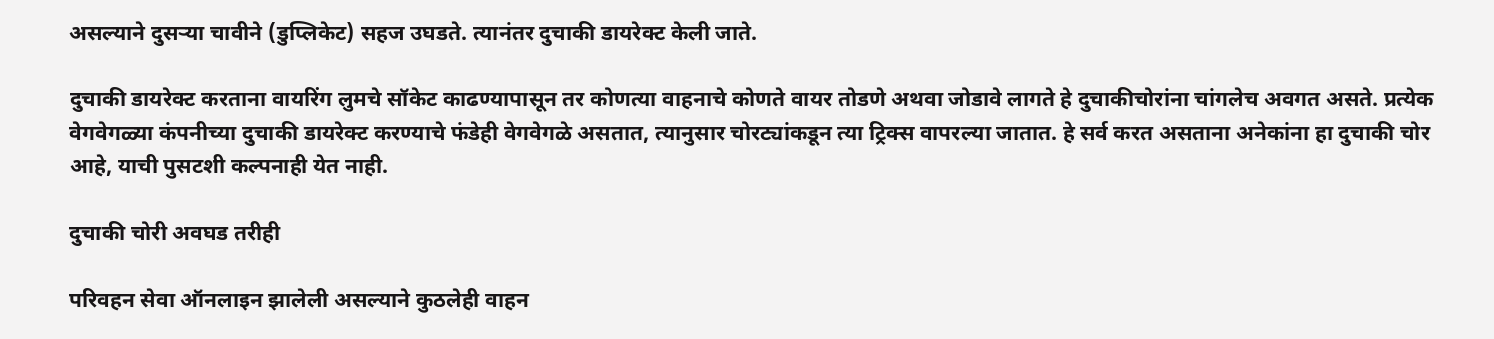असल्याने दुसऱ्या चावीने (डुप्लिकेट) सहज उघडते. त्यानंतर दुचाकी डायरेक्ट केली जाते.

दुचाकी डायरेक्ट करताना वायरिंग लुमचे सॉकेट काढण्यापासून तर कोणत्या वाहनाचे कोणते वायर तोडणे अथवा जोडावे लागते हे दुचाकीचोरांना चांगलेच अवगत असते. प्रत्येक वेगवेगळ्या कंपनीच्या दुचाकी डायरेक्ट करण्याचे फंडेही वेगवेगळे असतात, त्यानुसार चोरट्यांकडून त्या ट्रिक्स वापरल्या जातात. हे सर्व करत असताना अनेकांना हा दुचाकी चोर आहे, याची पुसटशी कल्पनाही येत नाही.

दुचाकी चोरी अवघड तरीही

परिवहन सेवा ऑनलाइन झालेली असल्याने कुठलेही वाहन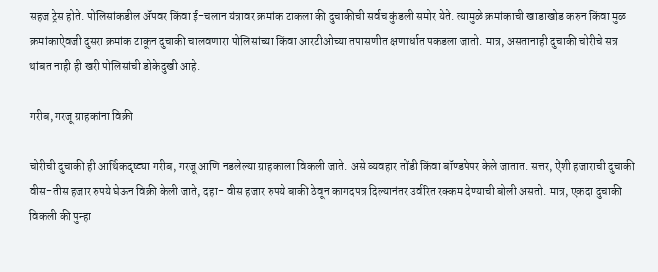सहज ट्रेस होते. पोलिसांकडील ॲपवर किंवा ई-चलान यंत्रावर क्रमांक टाकला की दुचाकीची सर्वच कुंडली समोर येते. त्यामुळे क्रमांकाची खाडाखोड करुन किंवा मुळ क्रमांकाऐवजी दुसरा क्रमांक टाकून दुचाकी चालवणारा पोलिसांच्या किंवा आरटीओच्या तपासणीत क्षणार्धात पकडला जातो. मात्र, असतानाही दुचाकी चोरीचे सत्र थांबत नाही ही खरी पोलिसांची डोकेदुखी आहे.

गरीब, गरजू ग्राहकांना विक्री

चोरीची दुचाकी ही आर्थिकदृष्ट्या गरीब, गरजू आणि नडलेल्या ग्राहकाला विकली जाते. असे व्यवहार तोंडी किंवा बॉण्डपेपर केले जातात. सत्तर, ऐंशी हजाराची दुचाकी वीस-तीस हजार रुपये घेऊन विक्री केली जाते, दहा- वीस हजार रुपये बाकी ठेवून कागदपत्र दिल्यानंतर उर्वरित रक्कम देण्याची बोली असतो. मात्र, एकदा दुचाकी विकली की पुन्हा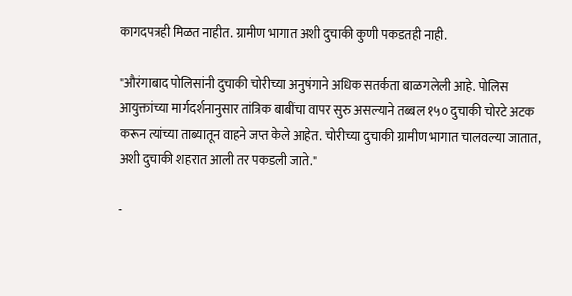कागदपत्रही मिळत नाहीत. ग्रामीण भागात अशी दुचाकी कुणी पकडतही नाही.

"औरंगाबाद पोलिसांनी दुचाकी चोरीच्या अनुषंगाने अधिक सतर्कता बाळगलेली आहे. पोलिस आयुक्तांच्या मार्गदर्शनानुसार तांत्रिक बाबींचा वापर सुरु असल्याने तब्बल १५० दुचाकी चोरटे अटक करून त्यांच्या ताब्यातून वाहने जप्त केले आहेत. चोरीच्या दुचाकी ग्रामीण भागात चालवल्या जातात, अशी दुचाकी शहरात आली तर पकडली जाते."

-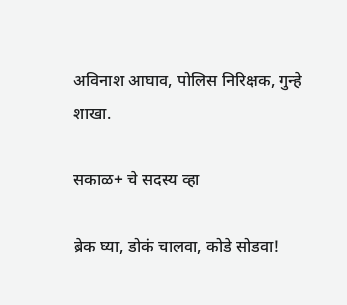अविनाश आघाव, पोलिस निरिक्षक, गुन्हे शाखा.

सकाळ+ चे सदस्य व्हा

ब्रेक घ्या, डोकं चालवा, कोडे सोडवा!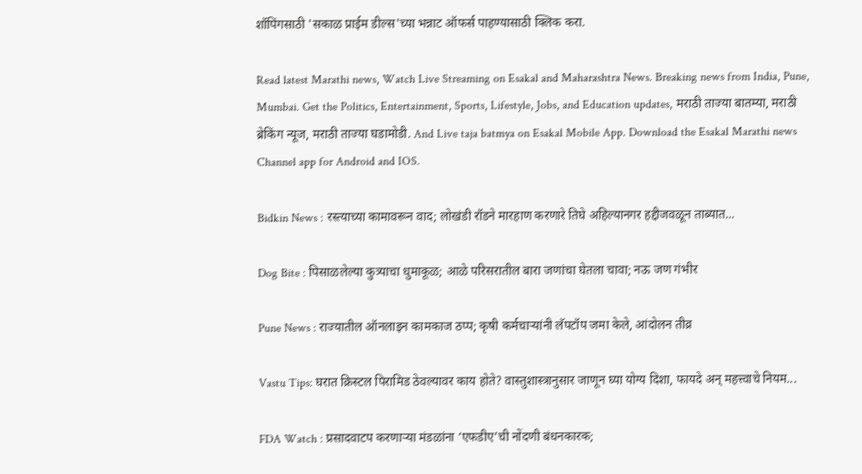शॉपिंगसाठी 'सकाळ प्राईम डील्स'च्या भन्नाट ऑफर्स पाहण्यासाठी क्लिक करा.

Read latest Marathi news, Watch Live Streaming on Esakal and Maharashtra News. Breaking news from India, Pune, Mumbai. Get the Politics, Entertainment, Sports, Lifestyle, Jobs, and Education updates, मराठी ताज्या बातम्या, मराठी ब्रेकिंग न्यूज, मराठी ताज्या घडामोडी. And Live taja batmya on Esakal Mobile App. Download the Esakal Marathi news Channel app for Android and IOS.

Bidkin News : रस्त्याच्या कामावरून वाद; लोखंडी रॉडने मारहाण करणारे तिघे अहिल्यानगर हद्दीजवळून ताब्यात...

Dog Bite : पिसाळलेल्या कुत्र्याचा धुमाकूळ; आळे परिसरातील बारा जणांचा घेतला चावा; नऊ जण गंभीर

Pune News : राज्यातील ऑनलाइन कामकाज ठप्प; कृषी कर्मचाऱ्यांनी लॅपटॉप जमा केले, आंदोलन तीव्र

Vastu Tips: घरात क्रिस्टल पिरामिड ठेवल्यावर काय होते? वास्तुशास्त्रानुसार जाणून घ्या योग्य दिशा, फायदे अन् महत्त्वाचे नियम...

FDA Watch : प्रसादवाटप करणाऱ्या मंडळांना ‘एफडीए’ची नोंदणी बंधनकारक;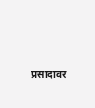प्रसादावर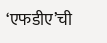‘एफडीए’ची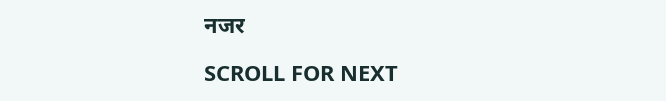नजर

SCROLL FOR NEXT